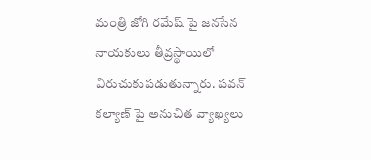మంత్రి జోగి రమేష్ పై జనసేన నాయకులు తీవ్రస్థాయిలో విరుచుకుపడుతున్నారు. పవన్ కల్యాణ్ పై అనుచిత వ్యాఖ్యలు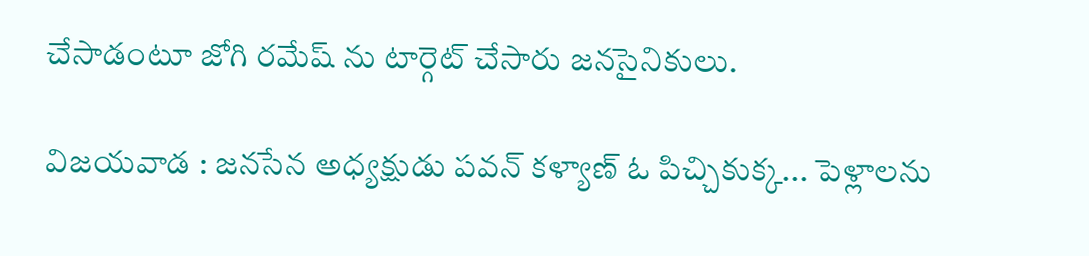చేసాడంటూ జోగి రమేష్ ను టార్గెట్ చేసారు జనసైనికులు.

విజయవాడ : జనసేన అధ్యక్షుడు పవన్ కళ్యాణ్ ఓ పిచ్చికుక్క... పెళ్లాలను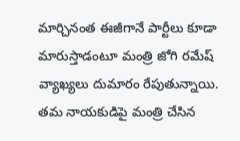మార్చినంత ఈజీగానే పార్టీలు కూడా మారుస్తాడంటూ మంత్రి జోగి రమేష్ వ్యాఖ్యలు దుమారం రేపుతున్నాయి. తమ నాయకుడిపై మంత్రి చేసిన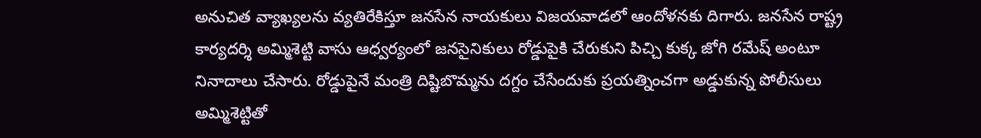అనుచిత వ్యాఖ్యలను వ్యతిరేకిస్తూ జనసేన నాయకులు విజయవాడలో ఆందోళనకు దిగారు. జనసేన రాష్ట్ర కార్యదర్శి అమ్మిశెట్టి వాసు ఆధ్వర్యంలో జనసైనికులు రోడ్డుపైకి చేరుకుని పిచ్చి కుక్క జోగి రమేష్ అంటూ నినాదాలు చేసారు. రోడ్డుపైనే మంత్రి దిష్టిబొమ్మను దగ్దం చేసేందుకు ప్రయత్నించగా అడ్డుకున్న పోలీసులు అమ్మిశెట్టితో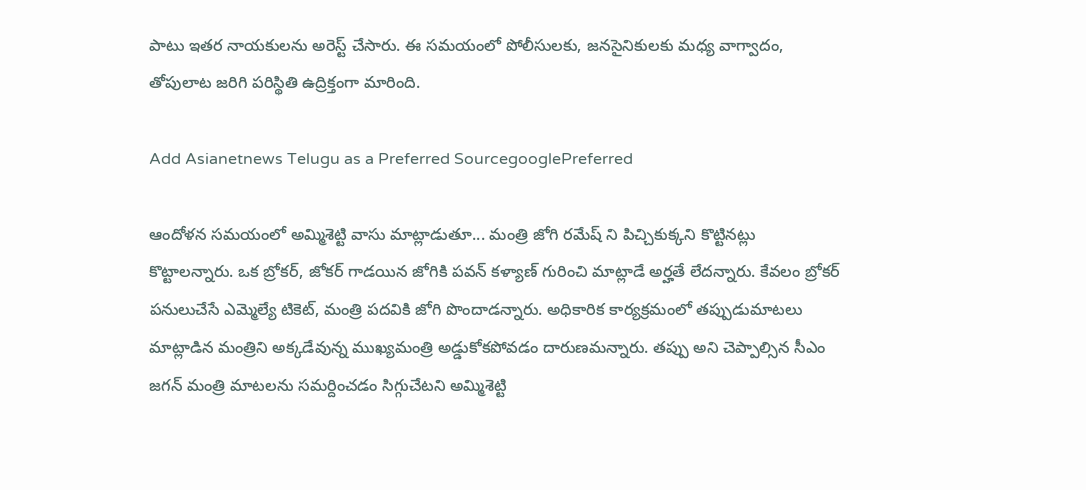పాటు ఇతర నాయకులను అరెస్ట్ చేసారు. ఈ సమయంలో పోలీసులకు, జనసైనికులకు మధ్య వాగ్వాదం, తోపులాట జరిగి పరిస్థితి ఉద్రిక్తంగా మారింది.

Add Asianetnews Telugu as a Preferred SourcegooglePreferred

ఆందోళన సమయంలో అమ్మిశెట్టి వాసు మాట్లాడుతూ... మంత్రి జోగి రమేష్ ని పిచ్చికుక్కని కొట్టినట్లు కొట్టాలన్నారు. ఒక బ్రోకర్, జోకర్ గాడయిన జోగికి పవన్ కళ్యాణ్ గురించి మాట్లాడే అర్హతే లేదన్నారు. కేవలం బ్రోకర్ పనులుచేసే ఎమ్మెల్యే టికెట్, మంత్రి పదవికి జోగి పొందాడన్నారు. అధికారిక కార్యక్రమంలో తప్పుడుమాటలు మాట్లాడిన మంత్రిని అక్కడేవున్న ముఖ్యమంత్రి అడ్డుకోకపోవడం దారుణమన్నారు. తప్పు అని చెప్పాల్సిన సీఎం జగన్ మంత్రి మాటలను సమర్దించడం సిగ్గుచేటని అమ్మిశెట్టి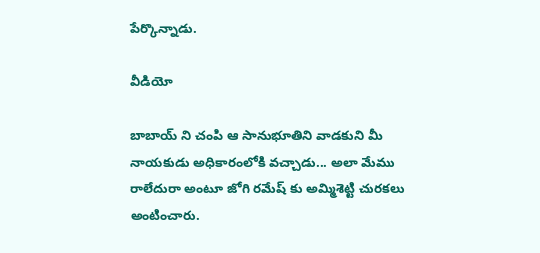పేర్కొన్నాడు.

వీడియో

బాబాయ్ ని చంపి ఆ సానుభూతిని వాడకుని మీ నాయకుడు అధికారంలోకి వచ్చాడు... అలా మేము రాలేదురా అంటూ జోగి రమేష్ కు అమ్మిశెట్టి చురకలు అంటించారు.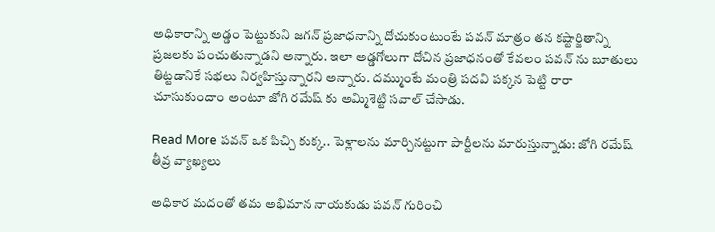అధికారాన్ని అడ్డం పెట్టుకుని జగన్ ప్రజాధనాన్ని దోచుకుంటుంటే పవన్ మాత్రం తన కష్టార్జితాన్ని ప్రజలకు పంచుతున్నాడని అన్నారు. ఇలా అడ్డగోలుగా దోచిన ప్రజాధనంతో కేవలం పవన్ ను బూతులు తిట్టడానికే సభలు నిర్వహిస్తున్నారని అన్నారు. దమ్ముంటే మంత్రి పదవి పక్కన పెట్టి రారా చూసుకుందాం అంటూ జోగి రమేష్ కు అమ్మిశెట్టి సవాల్ చేసాడు.

Read More పవన్ ఒక పిచ్చి కుక్క.. పెళ్లాలను మార్చినట్టుగా పార్టీలను మారుస్తున్నాడు: జోగి రమేష్ తీవ్ర వ్యాఖ్యలు

అధికార మదంతో తమ అభిమాన నాయకుడు పవన్ గురించి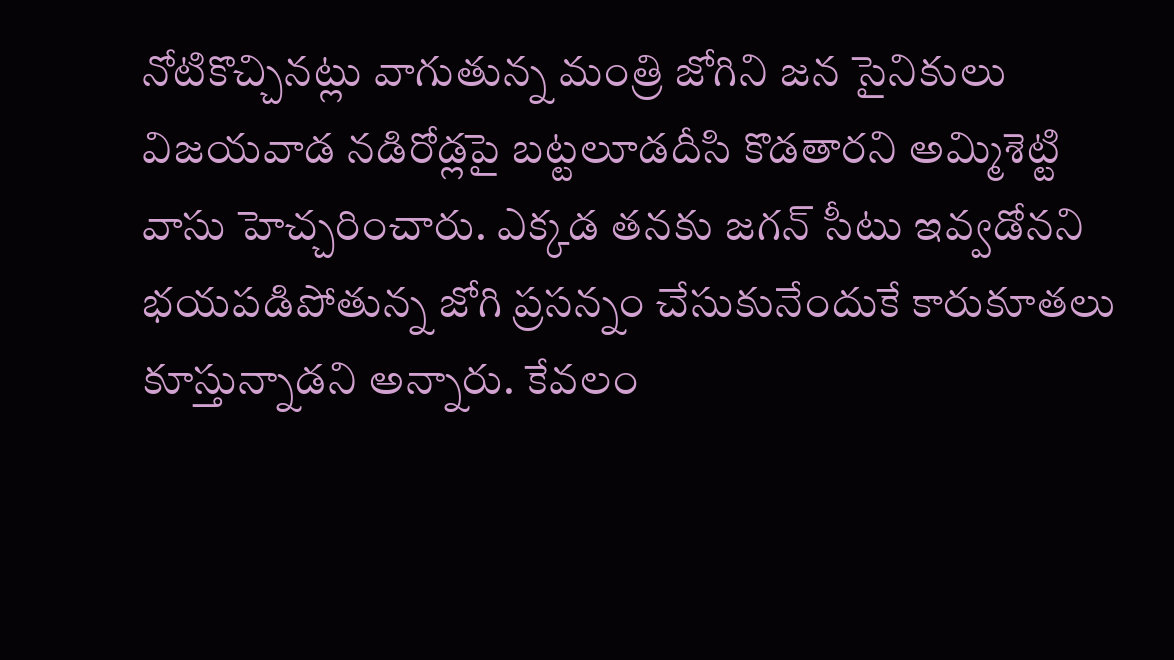నోటికొచ్చినట్లు వాగుతున్న మంత్రి జోగిని జన సైనికులు విజయవాడ నడిరోడ్లపై బట్టలూడదీసి కొడతారని అమ్మిశెట్టి వాసు హెచ్చరించారు. ఎక్కడ తనకు జగన్ సీటు ఇవ్వడోనని భయపడిపోతున్న జోగి ప్రసన్నం చేసుకునేందుకే కారుకూతలు కూస్తున్నాడని అన్నారు. కేవలం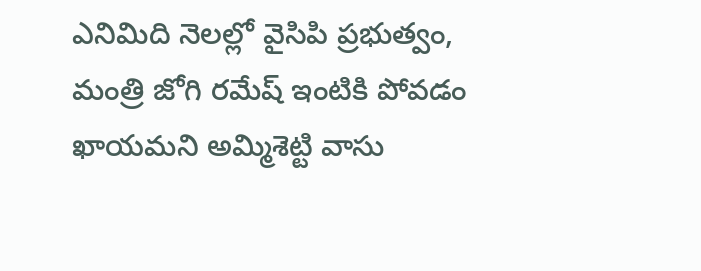ఎనిమిది నెలల్లో వైసిపి ప్రభుత్వం, మంత్రి జోగి రమేష్ ఇంటికి పోవడం ఖాయమని అమ్మిశెట్టి వాసు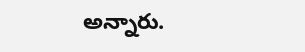అన్నారు.